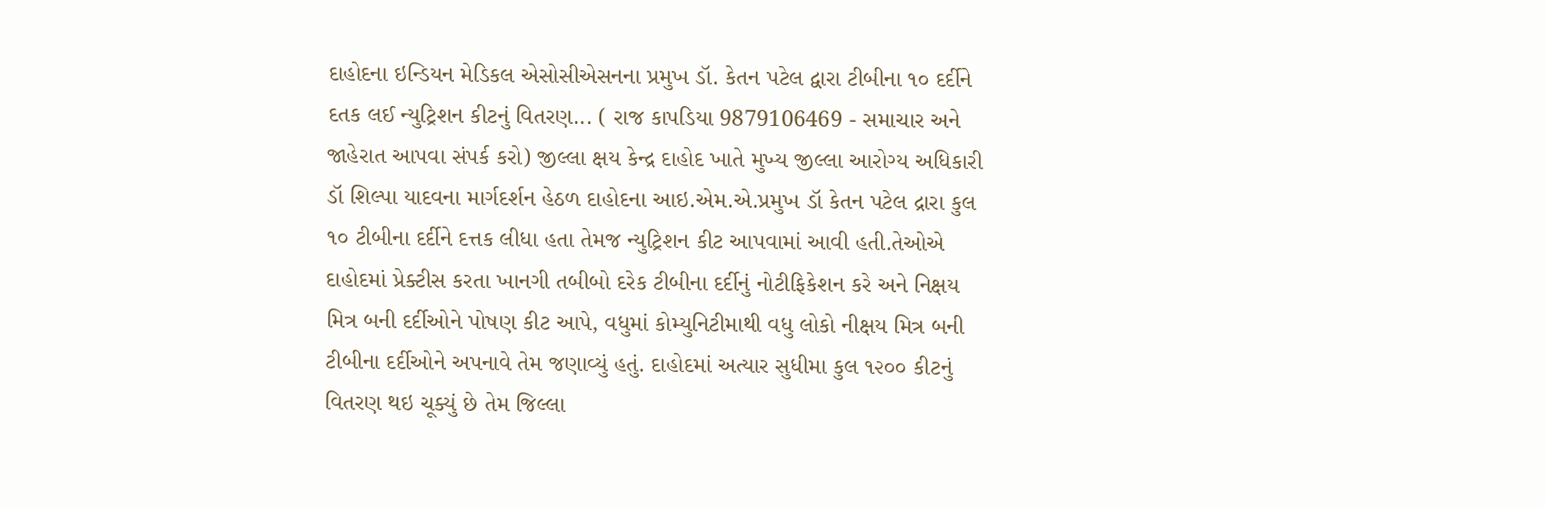દાહોદના ઇન્ડિયન મેડિકલ એસોસીએસનના પ્રમુખ ડૉ. કેતન પટેલ દ્વારા ટીબીના ૧૦ દર્દીને દતક લઈ ન્યુટ્રિશન કીટનું વિતરણ... ( રાજ કાપડિયા 9879106469 - સમાચાર અને જાહેરાત આપવા સંપર્ક કરો) જીલ્લા ક્ષય કેન્દ્ર દાહોદ ખાતે મુખ્ય જીલ્લા આરોગ્ય અધિકારી ડૉ શિલ્પા યાદવના માર્ગદર્શન હેઠળ દાહોદના આઇ.એમ.એ.પ્રમુખ ડૉ કેતન પટેલ દ્રારા કુલ ૧૦ ટીબીના દર્દીને દત્તક લીધા હતા તેમજ ન્યુટ્રિશન કીટ આપવામાં આવી હતી.તેઓએ દાહોદમાં પ્રેક્ટીસ કરતા ખાનગી તબીબો દરેક ટીબીના દર્દીનું નોટીફિકેશન કરે અને નિક્ષય મિત્ર બની દર્દીઓને પોષણ કીટ આપે, વધુમાં કોમ્યુનિટીમાથી વધુ લોકો નીક્ષય મિત્ર બની ટીબીના દર્દીઓને અપનાવે તેમ જણાવ્યું હતું. દાહોદમાં અત્યાર સુધીમા કુલ ૧૨૦૦ કીટનું વિતરણ થઇ ચૂક્યું છે તેમ જિલ્લા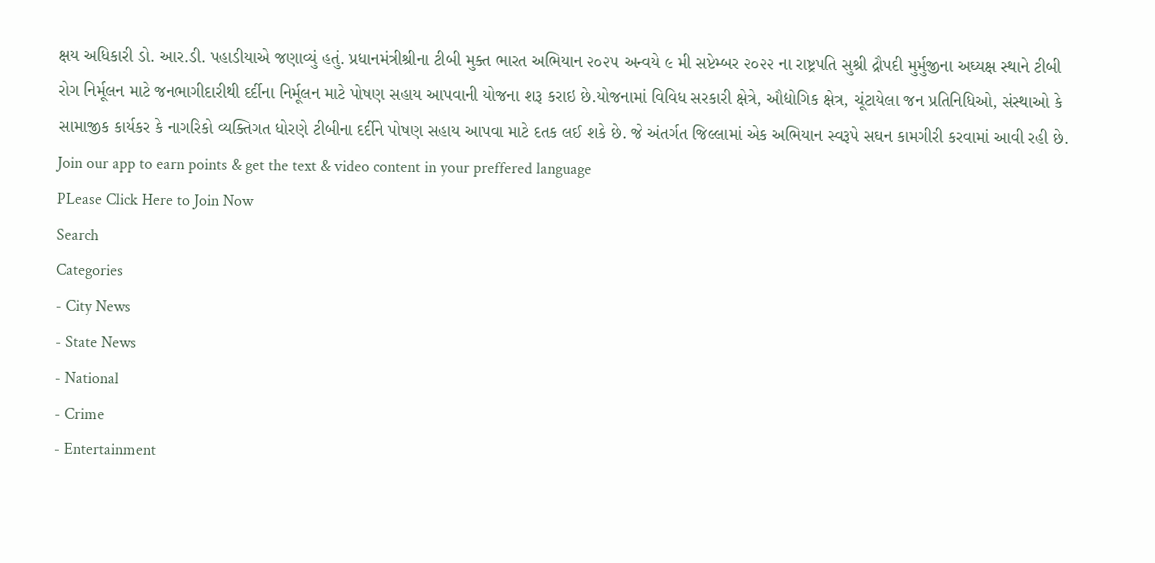ક્ષય અધિકારી ડો. આર.ડી. પહાડીયાએ જણાવ્યું હતું. પ્રધાનમંત્રીશ્રીના ટીબી મુક્ત ભારત અભિયાન ૨૦૨૫ અન્વયે ૯ મી સપ્ટેમ્બર ૨૦૨૨ ના રાષ્ટ્રપતિ સુશ્રી દ્રૌપદી મુર્મુજીના અઘ્યક્ષ સ્થાને ટીબી રોગ નિર્મૂલન માટે જનભાગીદારીથી દર્દીના નિર્મૂલન માટે પોષણ સહાય આપવાની યોજના શરૂ કરાઇ છે.યોજનામાં વિવિધ સરકારી ક્ષેત્રે, ઔદ્યોગિક ક્ષેત્ર, ચૂંટાયેલા જન પ્રતિનિધિઓ, સંસ્થાઓ કે સામાજીક કાર્યકર કે નાગરિકો વ્યક્તિગત ધોરણે ટીબીના દર્દીને પોષણ સહાય આપવા માટે દતક લઈ શકે છે. જે અંતર્ગત જિલ્લામાં એક અભિયાન સ્વરૂપે સઘન કામગીરી કરવામાં આવી રહી છે.
Join our app to earn points & get the text & video content in your preffered language
PLease Click Here to Join Now
Search
Categories
- City News
- State News
- National
- Crime
- Entertainment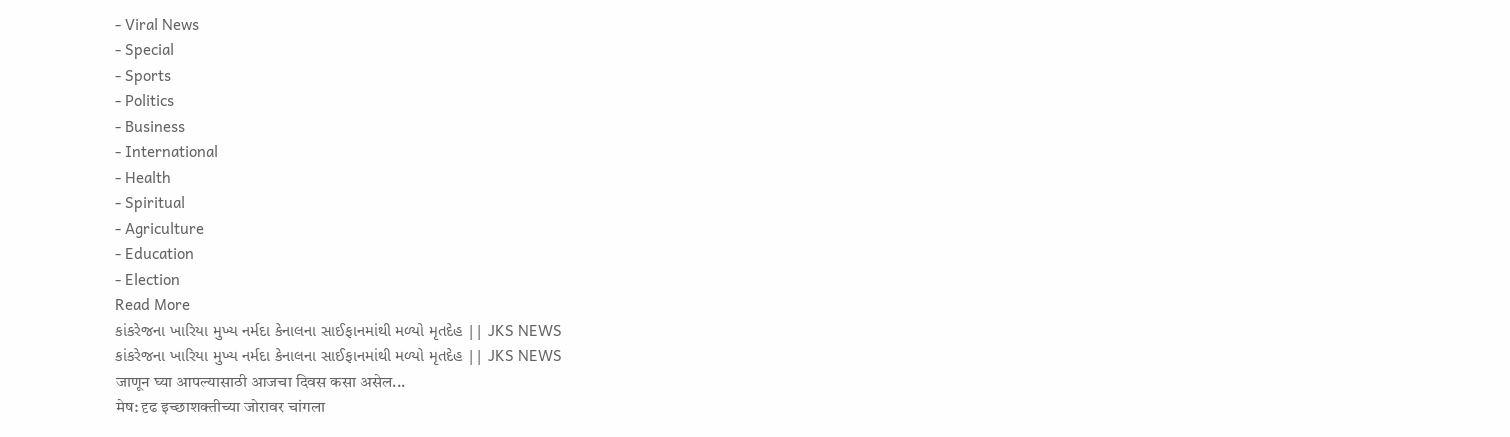- Viral News
- Special
- Sports
- Politics
- Business
- International
- Health
- Spiritual
- Agriculture
- Education
- Election
Read More
કાંકરેજના ખારિયા મુખ્ય નર્મદા કેનાલના સાઈફાનમાંથી મળ્યો મૃતદેહ || JKS NEWS
કાંકરેજના ખારિયા મુખ્ય નર્મદા કેનાલના સાઈફાનમાંથી મળ્યો મૃતદેહ || JKS NEWS
जाणून घ्या आपल्यासाठी आजचा दिवस कसा असेल...
मेष: दृढ इच्छाशक्तीच्या जोरावर चांगला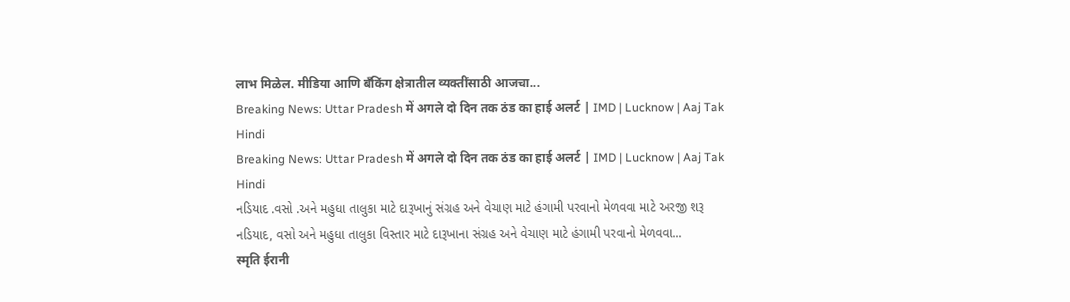लाभ मिळेल. मीडिया आणि बँकिंग क्षेत्रातील व्यक्तींसाठी आजचा...
Breaking News: Uttar Pradesh में अगले दो दिन तक ठंड का हाई अलर्ट | IMD | Lucknow | Aaj Tak Hindi
Breaking News: Uttar Pradesh में अगले दो दिन तक ठंड का हाई अलर्ट | IMD | Lucknow | Aaj Tak Hindi
નડિયાદ .વસો .અને મહુધા તાલુકા માટે દારૂખાનું સંગ્રહ અને વેચાણ માટે હંગામી પરવાનો મેળવવા માટે અરજી શરૂ
નડિયાદ, વસો અને મહુધા તાલુકા વિસ્તાર માટે દારૂખાના સંગ્રહ અને વેચાણ માટે હંગામી પરવાનો મેળવવા...
स्मृति ईरानी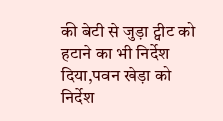की बेटी से जुड़ा ट्वीट को हटाने का भी निर्देश दिया,पवन खेड़ा को निर्देश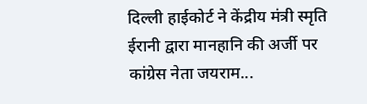दिल्ली हाईकोर्ट ने केंद्रीय मंत्री स्मृति ईरानी द्वारा मानहानि की अर्जी पर कांग्रेस नेता जयराम...